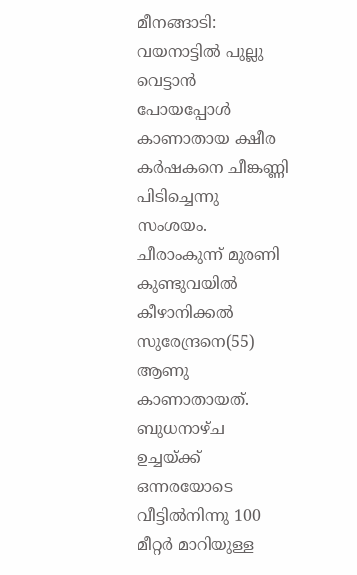മീനങ്ങാടി: വയനാട്ടിൽ പുല്ലു വെട്ടാൻ പോയപ്പോൾ കാണാതായ ക്ഷീര കർഷകനെ ചീങ്കണ്ണി പിടിച്ചെന്നു സംശയം. ചീരാംകുന്ന് മുരണി കുണ്ടുവയിൽ കീഴാനിക്കൽ സുരേന്ദ്രനെ(55) ആണു കാണാതായത്. ബുധനാഴ്ച ഉച്ചയ്ക്ക് ഒന്നരയോടെ വീട്ടിൽനിന്നു 100 മീറ്റർ മാറിയുള്ള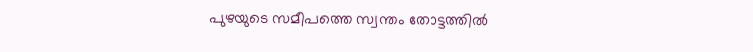പുഴയുടെ സമീപത്തെ സ്വന്തം തോട്ടത്തിൽ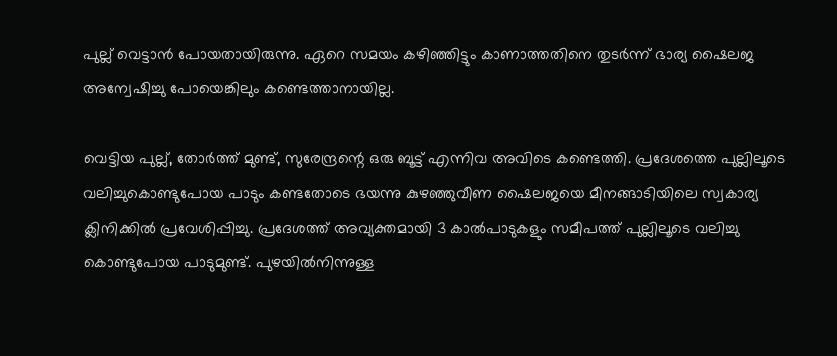പുല്ല് വെട്ടാൻ പോയതായിരുന്നു. ഏറെ സമയം കഴിഞ്ഞിട്ടും കാണാത്തതിനെ തുടർന്ന് ഭാര്യ ഷൈലജ അന്വേഷിച്ചു പോയെങ്കിലും കണ്ടെത്താനായില്ല.

വെട്ടിയ പുല്ല്, തോർത്ത് മുണ്ട്, സുരേന്ദ്രന്റെ ഒരു ബൂട്ട് എന്നിവ അവിടെ കണ്ടെത്തി. പ്രദേശത്തെ പുല്ലിലൂടെ വലിച്ചുകെ‍ാണ്ടുപോയ പാടും കണ്ടതോടെ ഭയന്നു കുഴഞ്ഞുവീണ ഷൈലജയെ മീനങ്ങാടിയിലെ സ്വകാര്യ ക്ലിനിക്കിൽ പ്രവേശിപ്പിച്ചു. പ്രദേശത്ത് അവ്യക്തമായി 3 കാൽപാടുകളും സമീപത്ത് പുല്ലിലൂടെ വലിച്ചു കെ‍ാണ്ടുപോയ പാടുമുണ്ട്. പുഴയിൽനിന്നുള്ള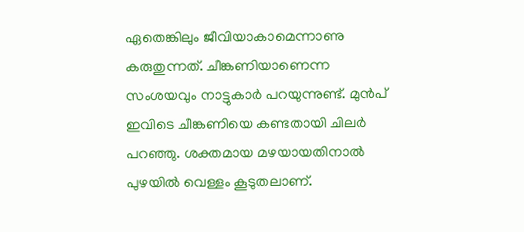ഏതെങ്കിലും ജീവിയാകാമെന്നാണു കരുതുന്നത്. ചീങ്കണിയാണെന്ന സംശയവും നാട്ടുകാർ പറയുന്നുണ്ട്. മുൻപ് ഇവിടെ ചീങ്കണിയെ കണ്ടതായി ചിലർ പറഞ്ഞു. ശക്തമായ മഴയായതിനാൽ പുഴയിൽ വെള്ളം കൂടുതലാണ്.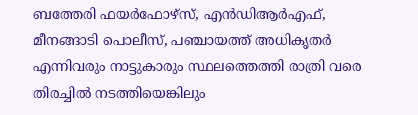ബത്തേരി ഫയർഫോഴ്സ്, എൻഡിആർഎഫ്, മീനങ്ങാടി പൊലീസ്, പഞ്ചായത്ത് അധികൃതർ എന്നിവരും നാട്ടുകാരും സ്ഥലത്തെത്തി രാത്രി വരെ തിരച്ചിൽ നടത്തിയെങ്കിലും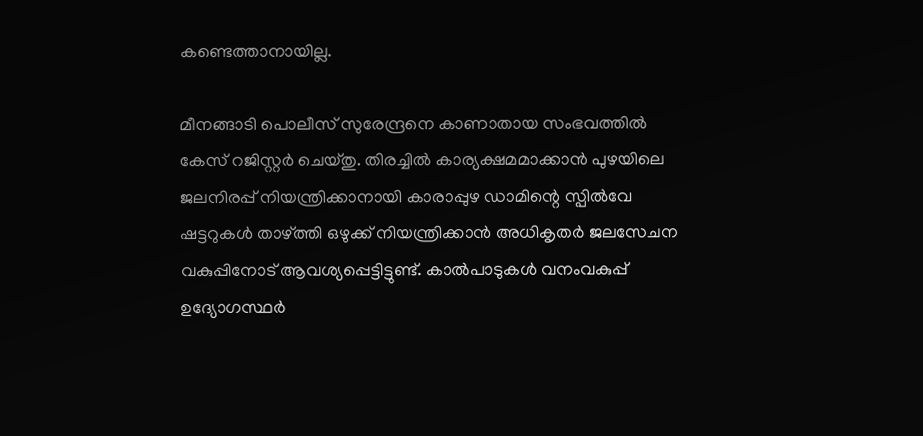കണ്ടെത്താനായില്ല.

മീനങ്ങാടി പെ‍ാലീസ് സുരേന്ദ്രനെ കാണാതായ സംഭവത്തിൽ കേസ് റജിസ്റ്റർ ചെയ്തു. തിരച്ചിൽ കാര്യക്ഷമമാക്കാൻ പുഴയിലെ ജലനിരപ്പ് നിയന്ത്രിക്കാനായി കാരാപ്പുഴ ഡാമിന്റെ സ്പിൽവേ ഷട്ടറുകൾ താഴ്ത്തി ഒഴുക്ക് നിയന്ത്രിക്കാൻ അധികൃതർ ജലസേചന വകുപ്പിനോട് ആവശ്യപ്പെട്ടിട്ടുണ്ട്. കാൽപാടുകൾ വനംവകുപ്പ് ഉദ്യോഗസ്ഥർ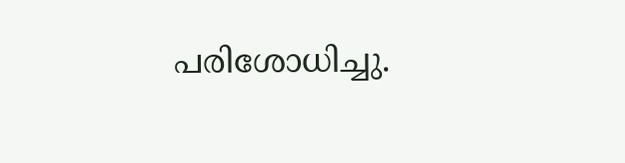പരിശോധിച്ചു.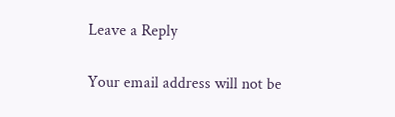Leave a Reply

Your email address will not be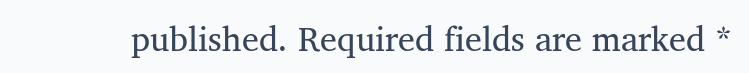published. Required fields are marked *